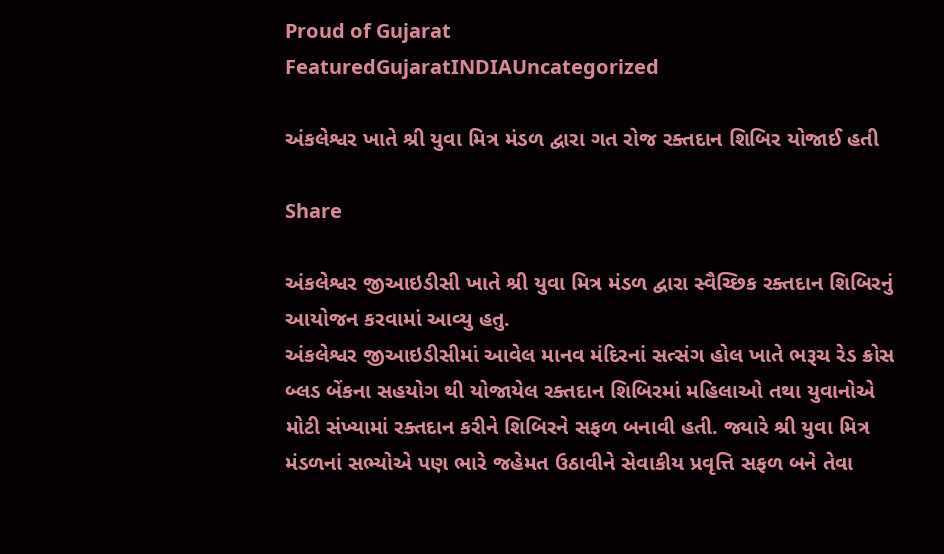Proud of Gujarat
FeaturedGujaratINDIAUncategorized

અંકલેશ્વર ખાતે શ્રી યુવા મિત્ર મંડળ દ્વારા ગત રોજ રક્તદાન શિબિર યોજાઈ હતી

Share

અંકલેશ્વર જીઆઇડીસી ખાતે શ્રી યુવા મિત્ર મંડળ દ્વારા સ્વૈચ્છિક રક્તદાન શિબિરનું આયોજન કરવામાં આવ્યુ હતુ.
અંકલેશ્વર જીઆઇડીસીમાં આવેલ માનવ મંદિરનાં સત્સંગ હોલ ખાતે ભરૂચ રેડ ક્રોસ બ્લડ બેંકના સહયોગ થી યોજાયેલ રક્તદાન શિબિરમાં મહિલાઓ તથા યુવાનોએ મોટી સંખ્યામાં રક્તદાન કરીને શિબિરને સફળ બનાવી હતી. જ્યારે શ્રી યુવા મિત્ર મંડળનાં સભ્યોએ પણ ભારે જહેમત ઉઠાવીને સેવાકીય પ્રવૃત્તિ સફળ બને તેવા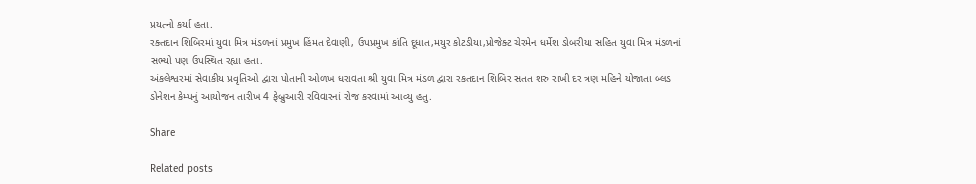પ્રયત્નો કર્યા હતા.
રક્તદાન શિબિરમાં યુવા મિત્ર મંડળનાં પ્રમુખ હિંમત દેવાણી, ઉપપ્રમુખ કાંતિ દૂધાત,મયુર કોટડીયા,પ્રોજેક્ટ ચેરમેન ધર્મેશ ડોબરીયા સહિત યુવા મિત્ર મંડળનાં સભ્યો પણ ઉપસ્થિત રહ્યા હતા.
અંકલેશ્વરમાં સેવાકીય પ્રવૃતિઓ દ્વારા પોતાની ઓળખ ધરાવતા શ્રી યુવા મિત્ર મંડળ દ્વારા રકતદાન શિબિર સતત શરુ રાખી દર ત્રણ મહિને યોજાતા બ્લડ ડોનેશન કેમ્પનું આયોજન તારીખ 4 ફેબ્રુઆરી રવિવારનાં રોજ કરવામાં આવ્યુ હતુ.

Share

Related posts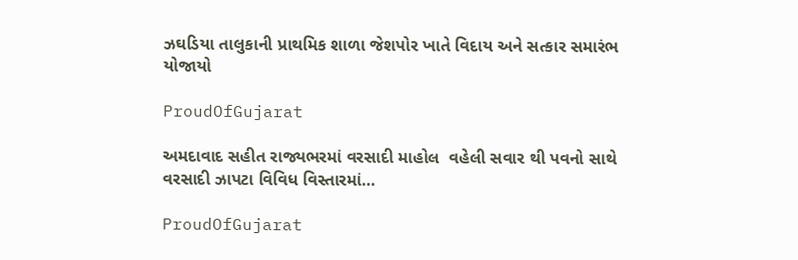ઝઘડિયા તાલુકાની પ્રાથમિક શાળા જેશપોર ખાતે વિદાય અને સત્કાર સમારંભ યોજાયો

ProudOfGujarat

અમદાવાદ સહીત રાજ્યભરમાં વરસાદી માહોલ  વહેલી સવાર થી પવનો સાથે વરસાદી ઝાપટા વિવિધ વિસ્તારમાં…

ProudOfGujarat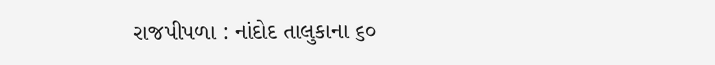રાજપીપળા : નાંદોદ તાલુકાના ૬૦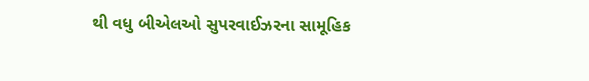થી વધુ બીએલઓ સુપરવાઈઝરના સામૂહિક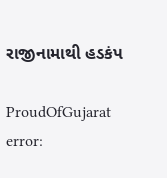રાજીનામાથી હડકંપ

ProudOfGujarat
error: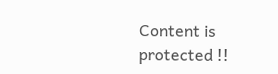Content is protected !!